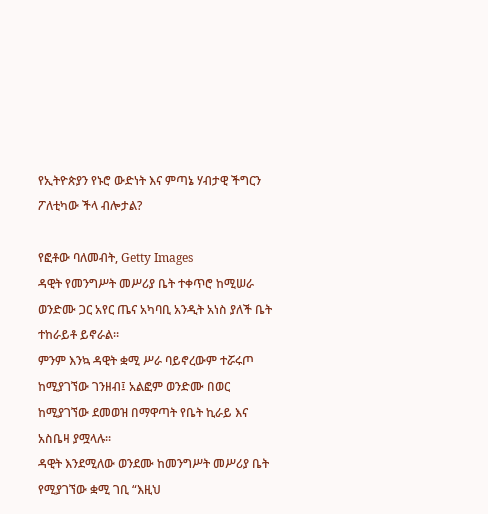የኢትዮጵያን የኑሮ ውድነት እና ምጣኔ ሃብታዊ ችግርን ፖለቲካው ችላ ብሎታል?

የፎቶው ባለመብት, Getty Images
ዳዊት የመንግሥት መሥሪያ ቤት ተቀጥሮ ከሚሠራ ወንድሙ ጋር አየር ጤና አካባቢ አንዲት አነስ ያለች ቤት ተከራይቶ ይኖራል።
ምንም እንኳ ዳዊት ቋሚ ሥራ ባይኖረውም ተሯሩጦ ከሚያገኘው ገንዘብ፤ አልፎም ወንድሙ በወር ከሚያገኘው ደመወዝ በማዋጣት የቤት ኪራይ እና አስቤዛ ያሟላሉ።
ዳዊት እንደሚለው ወንደሙ ከመንግሥት መሥሪያ ቤት የሚያገኘው ቋሚ ገቢ “እዚህ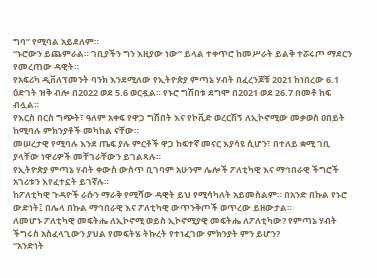ግባ” የሚባል አይደለም።
“ኑሮውን ይጨምራል። ገቢያችን ግን እዚያው ነው” ይላል ተቀጥሮ ከመሥራት ይልቅ ተሯሩጦ ማደርን የመረጠው ዳዊት።
የአፍሪካ ዲቨለፕመንት ባንክ እንደሚለው የኢትዮጵያ ምጣኔ ሃብት በፈረንጆቹ 2021 ከነበረው 6.1 ዕድገት ዝቅ ብሎ በ2022 ወደ 5.6 ወርዷል። የኑሮ ግሽበቱ ደግሞ በ2021 ወደ 26.7 በመቶ ከፍ ብሏል።
የእርስ በርስ ግጭት፣ ዓለም አቀፍ የዋጋ ግሽበት እና የኮቪድ ወረርሽኝ ለኢኮኖሚው መቃወስ ዐበይት ከሚባሉ ምክንያቶች መካከል ናቸው።
መሠረታዊ የሚባሉ እንደ ጤፍ ያሉ ምርቶች ዋጋ ከፍተኛ መናር እያሳዩ ሲሆን፣ በተለይ ቋሚ ገቢ ያላቸው ነዋሪዎች መቸገራቸውን ይገልጻሉ።
የኢትዮጵያ ምጣኔ ሃብት ቀውስ ውስጥ ቢገባም አሁንም ሌሎች ፖለቲካዊ እና ማኅበራዊ ችግሮች አገሪቱን እየፈተኗት ይገኛሉ።
ከፖለቲካዊ ጉዳዮች ራሱን ማራቅ የሚሻው ዳዊት ይህ የሚሳካለት አይመስልም። በአንድ በኩል የኑሮ ውድነት፤ በሌላ በኩል ማኅበራዊ እና ፖለቲካዊ ውጥንቅጦች ወጥረው ይዘውታል።
ለመሆኑ ፖለቲካዊ መፍትሔ ለኢኮኖሚ ወይስ ኢኮኖሚያዊ መፍትሔ ለፖለቲካው? የምጣኔ ሃብት ችግሩስ አስፈላጊውን ያህል የመፍትሄ ትኩረት የተነፈገው ምክንያት ምን ይሆን?
“አንድነት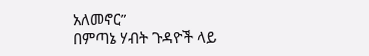አለመኖር”
በምጣኔ ሃብት ጉዳዮች ላይ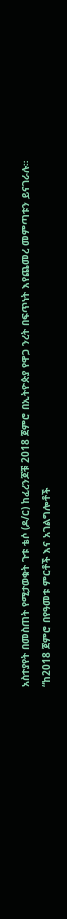አስተያየት በመስጠት የሚታወቁት ጉቱ ቴሶ (ዶ/ር) ከፈረንጆቹ 2018 ጀምሮ በኢትዮጵያ የዋጋ ንረት በፍጥነት እየጨመረ መምጣቱን ይናገራሉ።
“ከ2018 ጀምሮ በየዓመቱ ምርቶች እና አገልግሎቶች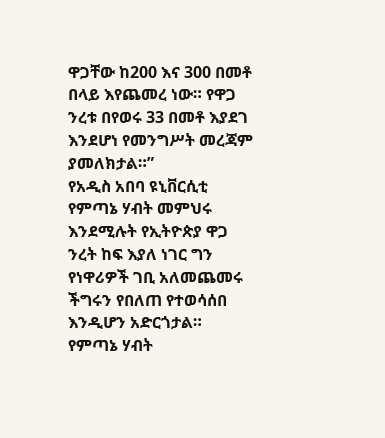ዋጋቸው ከ200 እና 300 በመቶ በላይ እየጨመረ ነው። የዋጋ ንረቱ በየወሩ 33 በመቶ እያደገ እንደሆነ የመንግሥት መረጃም ያመለክታል።”
የአዲስ አበባ ዩኒቨርሲቲ የምጣኔ ሃብት መምህሩ እንደሚሉት የኢትዮጵያ ዋጋ ንረት ከፍ እያለ ነገር ግን የነዋሪዎች ገቢ አለመጨመሩ ችግሩን የበለጠ የተወሳሰበ እንዲሆን አድርጎታል።
የምጣኔ ሃብት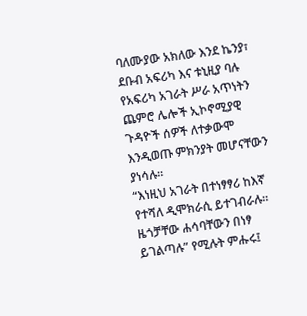ባለሙያው አክለው እንደ ኬንያ፣ ደቡብ አፍሪካ እና ቱኒዚያ ባሉ የአፍሪካ አገራት ሥራ አጥነትን ጨምሮ ሌሎች ኢኮኖሚያዊ ጉዳዮች ሰዎች ለተቃውሞ እንዲወጡ ምክንያት መሆናቸውን ያነሳሉ።
“እነዚህ አገራት በተነፃፃሪ ከእኛ የተሻለ ዲሞክራሲ ይተገብራሉ። ዜጎቻቸው ሐሳባቸውን በነፃ ይገልጣሉ” የሚሉት ምሑሩ፤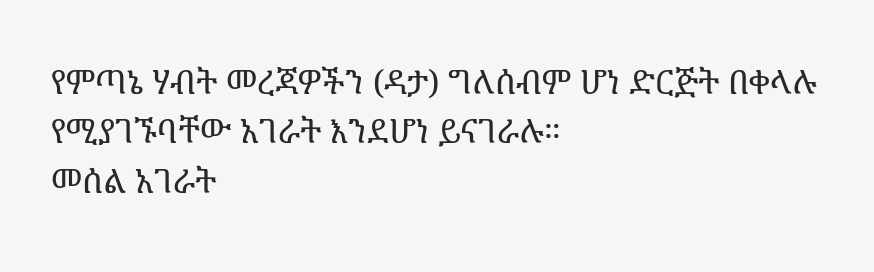የምጣኔ ሃብት መረጃዎችን (ዳታ) ግለሰብም ሆነ ድርጅት በቀላሉ የሚያገኙባቸው አገራት እንደሆነ ይናገራሉ።
መሰል አገራት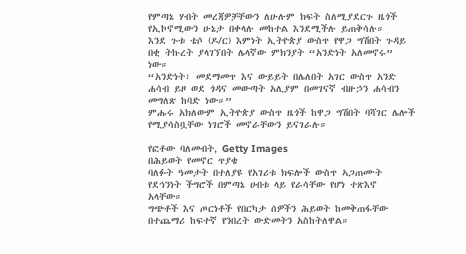የምጣኔ ሃብት መረጃዎቻቸውን ለሁሉም ክፍት ስለሚያደርጉ ዜጎች የኢኮኖሚውን ሁኔታ በቀላሉ መከተል እንደሚችሉ ይጠቅሳሉ።
እንደ ጉቱ ቴሶ (ዶ/ር) እምነት ኢትዮጵያ ውስጥ የዋጋ ግሽበት ጉዳይ በቂ ትኩረት ያላገኘበት ሌላኛው ምክንያት “አንድነት አለመኖሩ” ነው።
“አንድነት፣ መደማመጥ እና ውይይት በሌለበት አገር ውስጥ አንድ ሐሳብ ይዞ ወደ ጎዳና መውጣት አሊያም በመገናኛ ብዙኃን ሐሳብን መግለጽ ከባድ ነው።”
ምሑሩ አክለውም ኢትዮጵያ ውስጥ ዜጎች ከዋጋ ግሽበት ባሻገር ሌሎች የሚያሳስቧቸው ነገሮች መኖራቸውን ይናገራሉ።

የፎቶው ባለመብት, Getty Images
በሕይወት የመኖር ጥያቄ
ባለፉት ዓመታት በተለያዩ የአገሪቱ ክፍሎች ውስጥ ኣጋጠሙት የደኅንነት ችግሮች በምጣኔ ሀብቱ ላይ የራሳቸው የሆነ ተጽእኖ አላቸው።
ግጭቶች እና ጦርነቶች የበርካታ ሰዎችን ሕይወት ከመቅጠፋቸው በተጨማሪ ከፍተኛ የንበረት ውድመትን አስከትለዋል።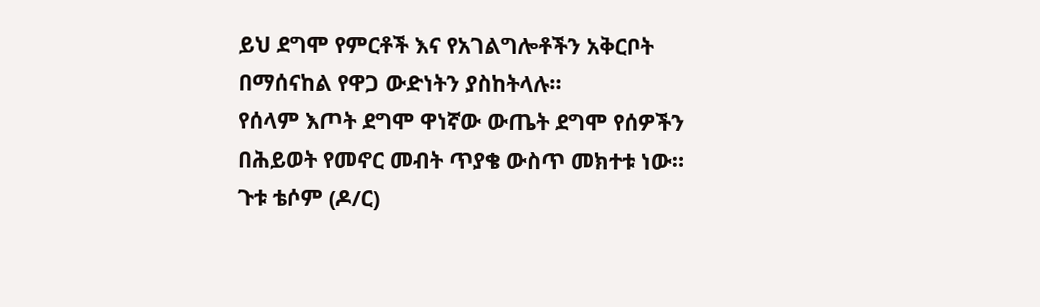ይህ ደግሞ የምርቶች እና የአገልግሎቶችን አቅርቦት በማሰናከል የዋጋ ውድነትን ያስከትላሉ።
የሰላም እጦት ደግሞ ዋነኛው ውጤት ደግሞ የሰዎችን በሕይወት የመኖር መብት ጥያቄ ውስጥ መክተቱ ነው።
ጉቱ ቴሶም (ዶ/ር)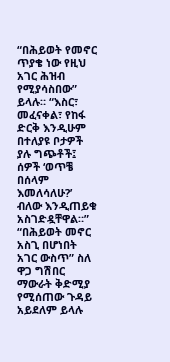“በሕይወት የመኖር ጥያቄ ነው የዚህ አገር ሕዝብ የሚያሳስበው” ይላሉ። “እስር፣ መፈናቀል፣ የከፋ ድርቅ እንዲሁም በተለያዩ ቦታዎች ያሉ ግጭቶች፤ ሰዎች ‘ወጥቼ በሰላም እመለሳለሁ?’ ብለው እንዲጠይቁ አስገድዷቸዋል።”
“በሕይወት መኖር አስጊ በሆነበት አገር ውስጥ” ስለ ዋጋ ግሽበር ማውራት ቅድሚያ የሚሰጠው ጉዳይ አይደለም ይላሉ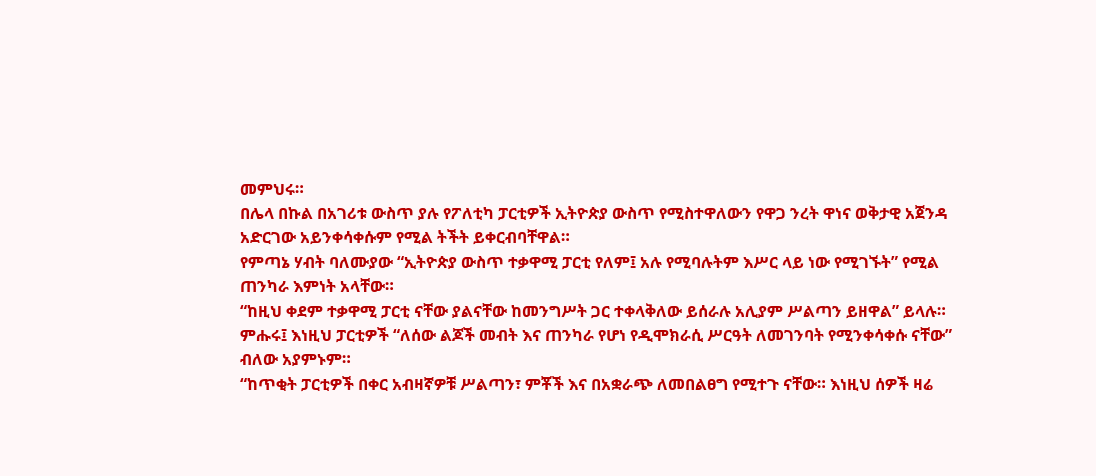መምህሩ።
በሌላ በኩል በአገሪቱ ውስጥ ያሉ የፖለቲካ ፓርቲዎች ኢትዮጵያ ውስጥ የሚስተዋለውን የዋጋ ንረት ዋነና ወቅታዊ አጀንዳ አድርገው አይንቀሳቀሱም የሚል ትችት ይቀርብባቸዋል።
የምጣኔ ሃብት ባለሙያው “ኢትዮጵያ ውስጥ ተቃዋሚ ፓርቲ የለም፤ አሉ የሚባሉትም እሥር ላይ ነው የሚገኙት” የሚል ጠንካራ እምነት አላቸው።
“ከዚህ ቀደም ተቃዋሚ ፓርቲ ናቸው ያልናቸው ከመንግሥት ጋር ተቀላቅለው ይሰራሉ አሊያም ሥልጣን ይዘዋል” ይላሉ።
ምሑሩ፤ እነዚህ ፓርቲዎች “ለሰው ልጆች መብት እና ጠንካራ የሆነ የዲሞክራሲ ሥርዓት ለመገንባት የሚንቀሳቀሱ ናቸው” ብለው አያምኑም።
“ከጥቂት ፓርቲዎች በቀር አብዛኛዎቹ ሥልጣን፣ ምቾች እና በአቋራጭ ለመበልፀግ የሚተጉ ናቸው። እነዚህ ሰዎች ዛሬ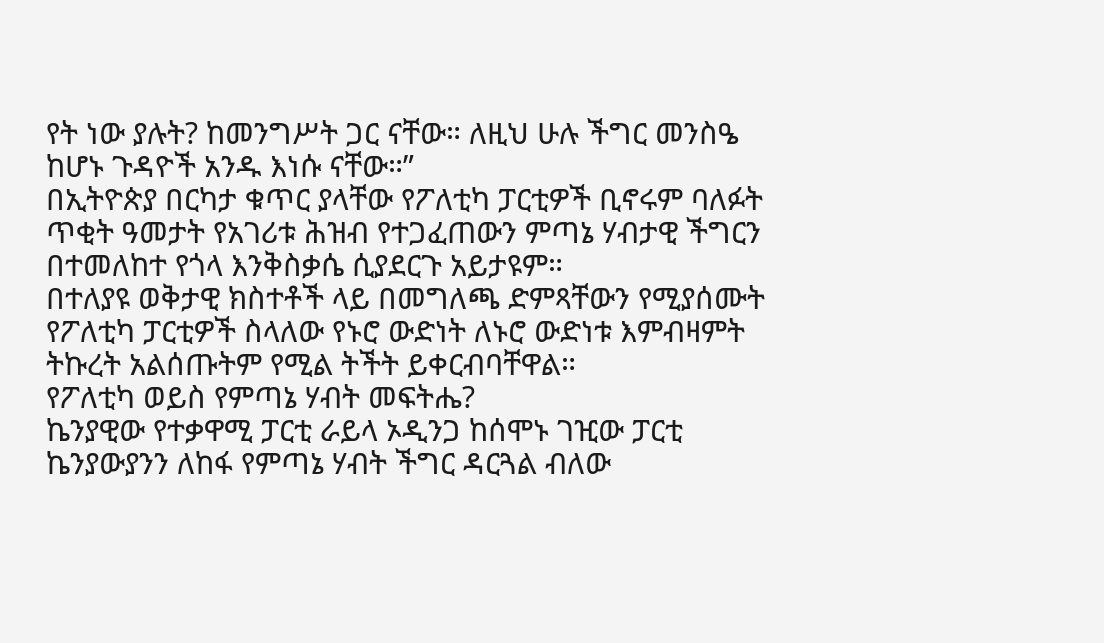የት ነው ያሉት? ከመንግሥት ጋር ናቸው። ለዚህ ሁሉ ችግር መንስዔ ከሆኑ ጉዳዮች አንዱ እነሱ ናቸው።”
በኢትዮጵያ በርካታ ቁጥር ያላቸው የፖለቲካ ፓርቲዎች ቢኖሩም ባለፉት ጥቂት ዓመታት የአገሪቱ ሕዝብ የተጋፈጠውን ምጣኔ ሃብታዊ ችግርን በተመለከተ የጎላ እንቅስቃሴ ሲያደርጉ አይታዩም።
በተለያዩ ወቅታዊ ክስተቶች ላይ በመግለጫ ድምጻቸውን የሚያሰሙት የፖለቲካ ፓርቲዎች ስላለው የኑሮ ውድነት ለኑሮ ውድነቱ እምብዛምት ትኩረት አልሰጡትም የሚል ትችት ይቀርብባቸዋል።
የፖለቲካ ወይስ የምጣኔ ሃብት መፍትሔ?
ኬንያዊው የተቃዋሚ ፓርቲ ራይላ ኦዲንጋ ከሰሞኑ ገዢው ፓርቲ ኬንያውያንን ለከፋ የምጣኔ ሃብት ችግር ዳርጓል ብለው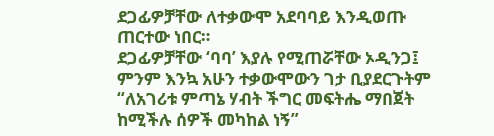ደጋፊዎቻቸው ለተቃውሞ አደባባይ እንዲወጡ ጠርተው ነበር።
ደጋፊዎቻቸው ‘ባባ’ እያሉ የሚጠሯቸው ኦዲንጋ፤ ምንም እንኳ አሁን ተቃውሞውን ገታ ቢያደርጉትም “ለአገሪቱ ምጣኔ ሃብት ችግር መፍትሔ ማበጀት ከሚችሉ ሰዎች መካከል ነኝ”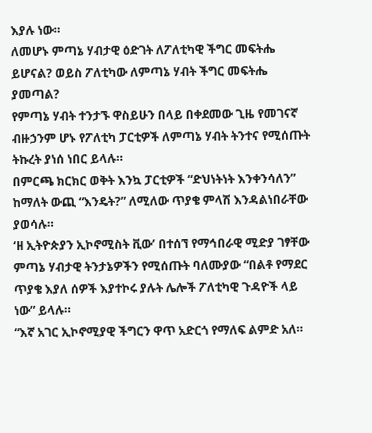እያሉ ነው።
ለመሆኑ ምጣኔ ሃብታዊ ዕድገት ለፖለቲካዊ ችግር መፍትሔ ይሆናል? ወይስ ፖለቲካው ለምጣኔ ሃብት ችግር መፍትሔ ያመጣል?
የምጣኔ ሃብት ተንታኙ ዋስይሁን በላይ በቀደመው ጊዜ የመገናኛ ብዙኃንም ሆኑ የፖለቲካ ፓርቲዎች ለምጣኔ ሃብት ትንተና የሚሰጡት ትኩረት ያነሰ ነበር ይላሉ።
በምርጫ ክርክር ወቅት እንኳ ፓርቲዎች “ድህነትነት እንቀንሳለን” ከማለት ውጪ “እንዴት?” ለሚለው ጥያቄ ምላሽ እንዳልነበራቸው ያወሳሉ።
‘ዘ ኢትዮጵያን ኢኮኖሚስት ቪው’ በተሰኘ የማኅበራዊ ሚድያ ገፃቸው ምጣኔ ሃብታዊ ትንታኔዎችን የሚሰጡት ባለሙያው “በልቶ የማደር ጥያቄ እያለ ሰዎች እያተኮሩ ያሉት ሌሎች ፖለቲካዊ ጉዳዮች ላይ ነው” ይላሉ።
“እኛ አገር ኢኮኖሚያዊ ችግርን ዋጥ አድርጎ የማለፍ ልምድ አለ።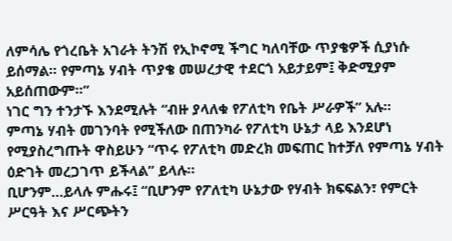ለምሳሌ የጎረቤት አገራት ትንሽ የኢኮኖሚ ችግር ካለባቸው ጥያቄዎች ሲያነሱ ይሰማል። የምጣኔ ሃብት ጥያቄ መሠረታዊ ተደርጎ አይታይም፤ ቅድሚያም አይሰጠውም።”
ነገር ግን ተንታኙ እንደሚሉት “ብዙ ያላለቁ የፖለቲካ የቤት ሥራዎች” አሉ።
ምጣኔ ሃብት መገንባት የሚችለው በጠንካራ የፖለቲካ ሁኔታ ላይ እንደሆነ የሚያስረግጡት ዋስይሁን “ጥሩ የፖለቲካ መድረክ መፍጠር ከተቻለ የምጣኔ ሃብት ዕድገት መረጋገጥ ይችላል” ይላሉ።
ቢሆንም...ይላሉ ምሑሩ፤ “ቢሆንም የፖለቲካ ሁኔታው የሃብት ክፍፍልን፣ የምርት ሥርዓት እና ሥርጭትን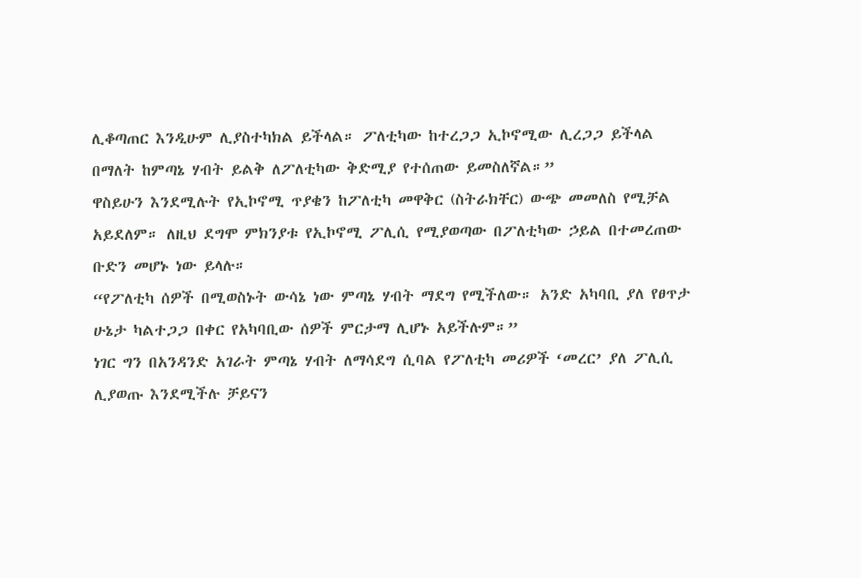ሊቆጣጠር እንዲሁም ሊያስተካክል ይችላል። ፖለቲካው ከተረጋጋ ኢኮኖሚው ሊረጋጋ ይችላል በማለት ከምጣኔ ሃብት ይልቅ ለፖለቲካው ቅድሚያ የተሰጠው ይመስለኛል።”
ዋስይሁን እንደሚሉት የኢኮኖሚ ጥያቄን ከፖለቲካ መዋቅር (ስትራክቸር) ውጭ መመለስ የሚቻል አይደለም። ለዚህ ደግሞ ምክንያቱ የኢኮኖሚ ፖሊሲ የሚያወጣው በፖለቲካው ኃይል በተመረጠው ቡድን መሆኑ ነው ይላሉ።
“የፖለቲካ ሰዎች በሚወስኑት ውሳኔ ነው ምጣኔ ሃብት ማደግ የሚችለው። አንድ አካባቢ ያለ የፀጥታ ሁኔታ ካልተጋጋ በቀር የአካባቢው ሰዎች ምርታማ ሊሆኑ አይችሉም።”
ነገር ግን በአንዳንድ አገራት ምጣኔ ሃብት ለማሳደግ ሲባል የፖለቲካ መሪዎች ‘መረር’ ያለ ፖሊሲ ሊያወጡ እንደሚችሉ ቻይናን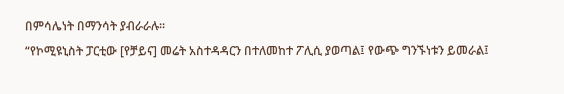በምሳሌነት በማንሳት ያብራራሉ።
“የኮሚዩኒስት ፓርቲው [የቻይና] መሬት አስተዳዳርን በተለመከተ ፖሊሲ ያወጣል፤ የውጭ ግንኙነቱን ይመራል፤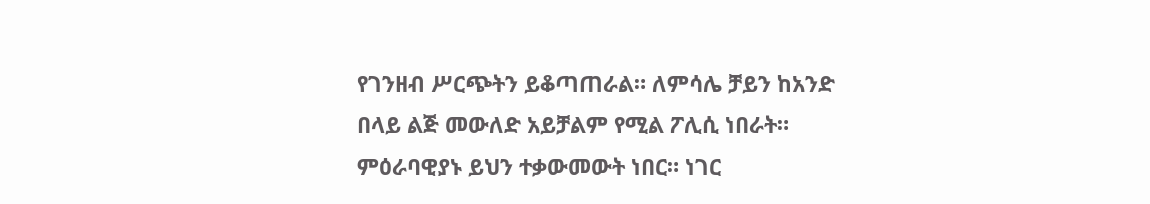የገንዘብ ሥርጭትን ይቆጣጠራል። ለምሳሌ ቻይን ከአንድ በላይ ልጅ መውለድ አይቻልም የሚል ፖሊሲ ነበራት። ምዕራባዊያኑ ይህን ተቃውመውት ነበር። ነገር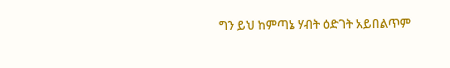ግን ይህ ከምጣኔ ሃብት ዕድገት አይበልጥም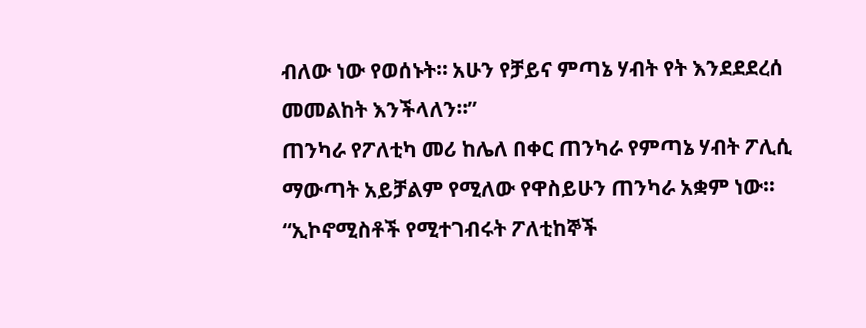ብለው ነው የወሰኑት። አሁን የቻይና ምጣኔ ሃብት የት እንደደደረሰ መመልከት እንችላለን።”
ጠንካራ የፖለቲካ መሪ ከሌለ በቀር ጠንካራ የምጣኔ ሃብት ፖሊሲ ማውጣት አይቻልም የሚለው የዋስይሁን ጠንካራ አቋም ነው።
“ኢኮኖሚስቶች የሚተገብሩት ፖለቲከኞች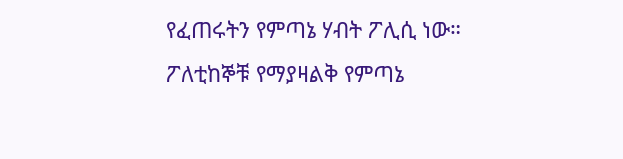የፈጠሩትን የምጣኔ ሃብት ፖሊሲ ነው። ፖለቲከኞቹ የማያዛልቅ የምጣኔ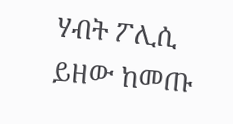ሃብት ፖሊሲ ይዘው ከመጡ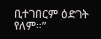ቢተገበርም ዕድገት የለም።”